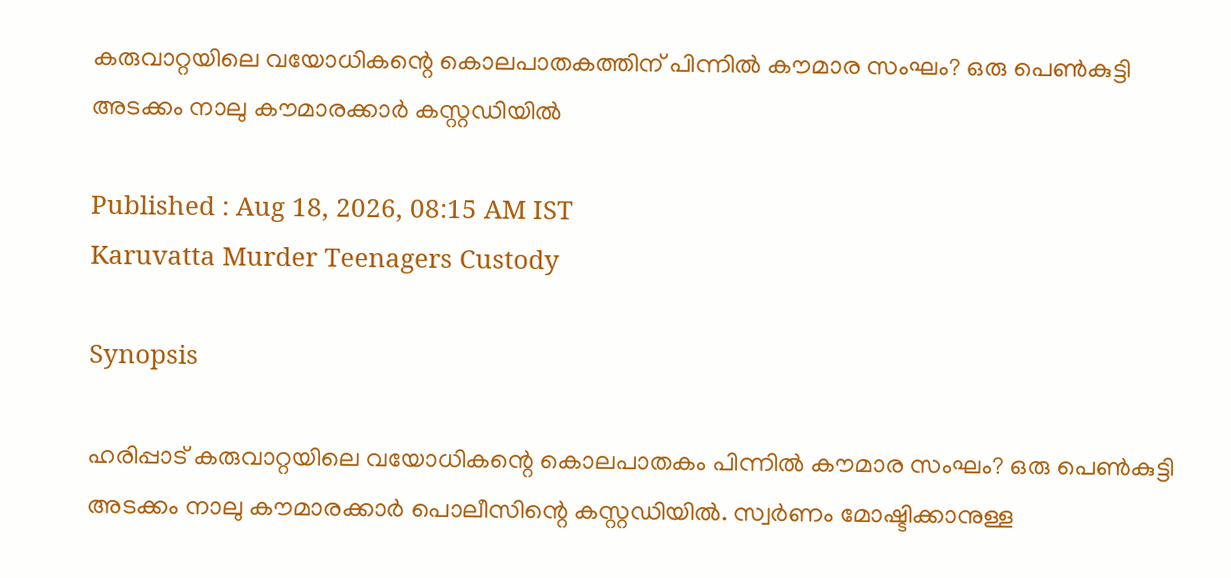കരുവാറ്റയിലെ വയോധികന്റെ കൊലപാതകത്തിന് പിന്നിൽ കൗമാര സംഘം? ഒരു പെൺകുട്ടി അടക്കം നാലു കൗമാരക്കാർ കസ്റ്റഡിയിൽ

Published : Aug 18, 2026, 08:15 AM IST
Karuvatta Murder Teenagers Custody

Synopsis

ഹരിപ്പാട് കരുവാറ്റയിലെ വയോധികന്റെ കൊലപാതകം പിന്നിൽ കൗമാര സംഘം? ഒരു പെൺകുട്ടി അടക്കം നാലു കൗമാരക്കാർ പൊലീസിന്റെ കസ്റ്റഡിയിൽ. സ്വർണം മോഷ്ടിക്കാനുള്ള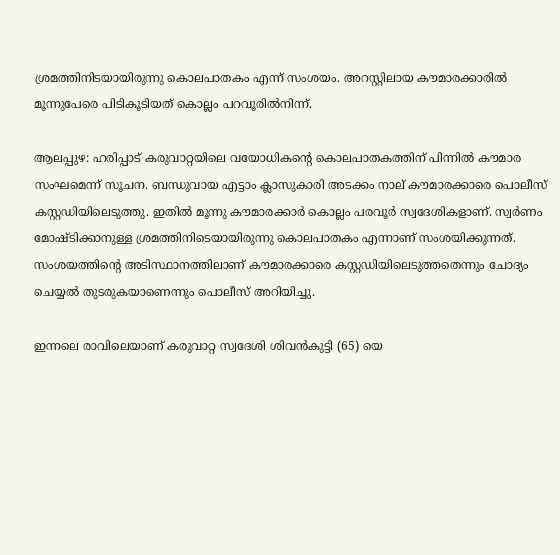ശ്രമത്തിനിടയായിരുന്നു കൊലപാതകം എന്ന് സംശയം. അറസ്റ്റിലായ കൗമാരക്കാരിൽ മൂന്നുപേരെ പിടികൂടിയത് കൊല്ലം പറവൂരിൽനിന്ന്.

ആലപ്പുഴ: ഹരിപ്പാട് കരുവാറ്റയിലെ വയോധികന്റെ കൊലപാതകത്തിന് പിന്നിൽ കൗമാര സംഘമെന്ന് സൂചന. ബന്ധുവായ എട്ടാം ക്ലാസുകാരി അടക്കം നാല് കൗമാരക്കാരെ പൊലീസ് കസ്റ്റഡിയിലെടുത്തു. ഇതിൽ മൂന്നു കൗമാരക്കാർ കൊല്ലം പരവൂർ സ്വദേശികളാണ്. സ്വർണം മോഷ്ടിക്കാനുള്ള ശ്രമത്തിനിടെയായിരുന്നു കൊലപാതകം എന്നാണ് സംശയിക്കുന്നത്. സംശയത്തിന്റെ അടിസ്ഥാനത്തിലാണ് കൗമാരക്കാരെ കസ്റ്റഡിയിലെടുത്തതെന്നും ചോദ്യം ചെയ്യൽ തുടരുകയാണെന്നും പൊലീസ് അറിയിച്ചു.

ഇന്നലെ രാവിലെയാണ് കരുവാറ്റ സ്വദേശി ശിവൻകുട്ടി (65) യെ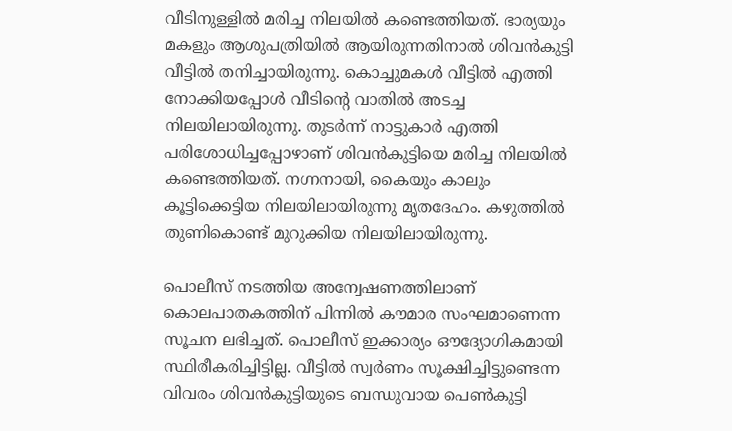വീടിനുള്ളിൽ മരിച്ച നിലയിൽ കണ്ടെത്തിയത്. ഭാര്യയും മകളും ആശുപത്രിയിൽ ആയിരുന്നതിനാൽ ശിവൻകുട്ടി വീട്ടിൽ തനിച്ചായിരുന്നു. കൊച്ചുമകൾ വീട്ടിൽ എത്തി നോക്കിയപ്പോൾ വീടിൻ്റെ വാതിൽ അടച്ച നിലയിലായിരുന്നു. തുടർന്ന് നാട്ടുകാർ എത്തി പരിശോധിച്ചപ്പോഴാണ് ശിവൻകുട്ടിയെ മരിച്ച നിലയിൽ കണ്ടെത്തിയത്. നഗ്നനായി, കൈയും കാലും കൂട്ടിക്കെട്ടിയ നിലയിലായിരുന്നു മൃതദേഹം. കഴുത്തിൽ തുണികൊണ്ട് മുറുക്കിയ നിലയിലായിരുന്നു.

പൊലീസ് നടത്തിയ അന്വേഷണത്തിലാണ് കൊലപാതകത്തിന് പിന്നിൽ കൗമാര സംഘമാണെന്ന സൂചന ലഭിച്ചത്. പൊലീസ് ഇക്കാര്യം ഔദ്യോഗികമായി സ്ഥിരീകരിച്ചിട്ടില്ല. വീട്ടിൽ സ്വ‍ർണം സൂക്ഷിച്ചിട്ടുണ്ടെന്ന വിവരം ശിവൻകുട്ടിയുടെ ബന്ധുവായ പെൺകുട്ടി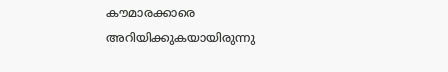കൗമാരക്കാരെ അറിയിക്കുകയായിരുന്നു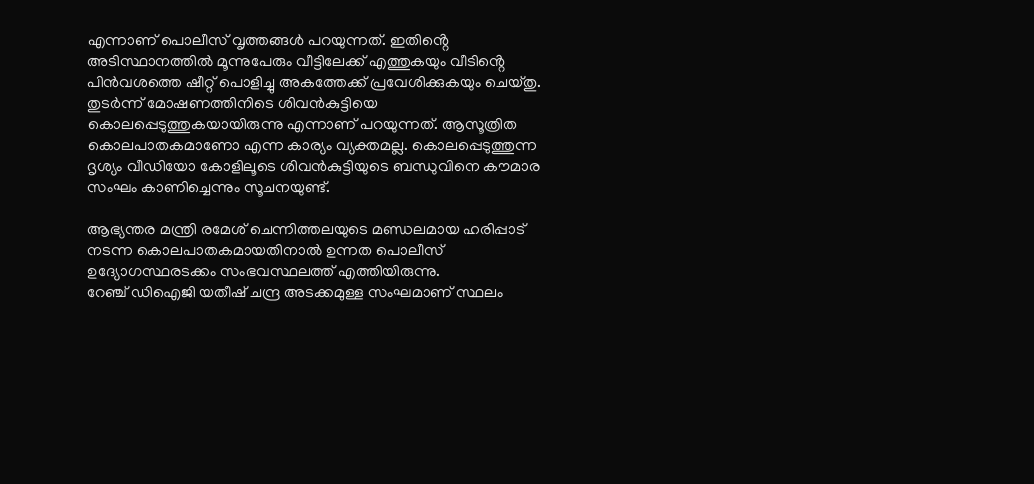എന്നാണ് പൊലീസ് വൃത്തങ്ങൾ പറയുന്നത്. ഇതിൻ്റെ അടിസ്ഥാനത്തിൽ മൂന്നുപേരും വീട്ടിലേക്ക് എത്തുകയും വീടിൻ്റെ പിൻവശത്തെ ഷീറ്റ് പൊളിച്ചു അകത്തേക്ക് പ്രവേശിക്കുകയും ചെയ്തു. തുടർന്ന് മോഷണത്തിനിടെ ശിവൻകുട്ടിയെ കൊലപ്പെടുത്തുകയായിരുന്നു എന്നാണ് പറയുന്നത്. ആസൂത്രിത കൊലപാതകമാണോ എന്ന കാര്യം വ്യക്തമല്ല. കൊലപ്പെടുത്തുന്ന ദൃശ്യം വീഡിയോ കോളിലൂടെ ശിവൻകുട്ടിയുടെ ബന്ധുവിനെ കൗമാര സംഘം കാണിച്ചെന്നും സൂചനയുണ്ട്.

ആഭ്യന്തര മന്ത്രി രമേശ് ചെന്നിത്തലയുടെ മണ്ഡലമായ ഹരിപ്പാട് നടന്ന കൊലപാതകമായതിനാൽ ഉന്നത പൊലീസ് ഉദ്യോഗസ്ഥരടക്കം സംഭവസ്ഥലത്ത് എത്തിയിരുന്നു. റേഞ്ച് ‍ഡിഐജി യതീഷ് ചന്ദ്ര അടക്കമുള്ള സംഘമാണ് സ്ഥലം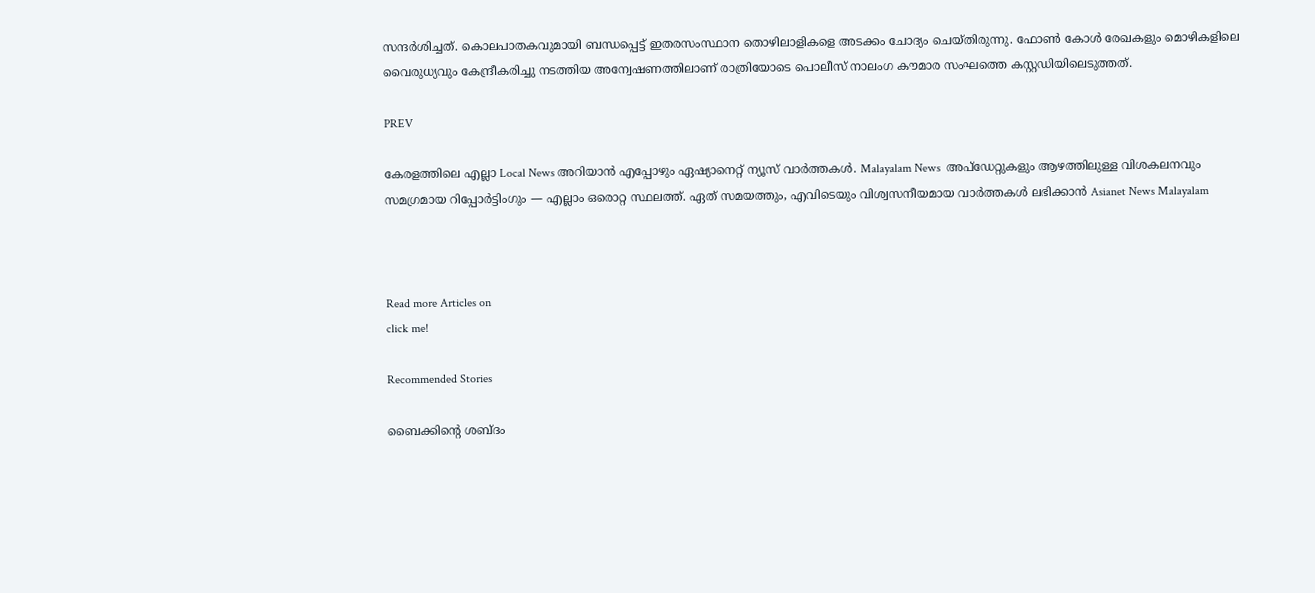സന്ദർശിച്ചത്. കൊലപാതകവുമായി ബന്ധപ്പെട്ട് ഇതരസംസ്ഥാന തൊഴിലാളികളെ അടക്കം ചോദ്യം ചെയ്തിരുന്നു. ഫോൺ കോൾ രേഖകളും മൊഴികളിലെ വൈരുധ്യവും കേന്ദ്രീകരിച്ചു നടത്തിയ അന്വേഷണത്തിലാണ് രാത്രിയോടെ പൊലീസ് നാലംഗ കൗമാര സംഘത്തെ കസ്റ്റഡിയിലെടുത്തത്.

PREV

കേരളത്തിലെ എല്ലാ Local News അറിയാൻ എപ്പോഴും ഏഷ്യാനെറ്റ് ന്യൂസ് വാർത്തകൾ. Malayalam News  അപ്‌ഡേറ്റുകളും ആഴത്തിലുള്ള വിശകലനവും സമഗ്രമായ റിപ്പോർട്ടിംഗും — എല്ലാം ഒരൊറ്റ സ്ഥലത്ത്. ഏത് സമയത്തും, എവിടെയും വിശ്വസനീയമായ വാർത്തകൾ ലഭിക്കാൻ Asianet News Malayalam



Read more Articles on
click me!

Recommended Stories

ബൈക്കിന്റെ ശബ്ദം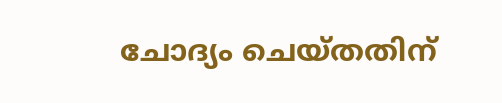ചോദ്യം ചെയ്തതിന്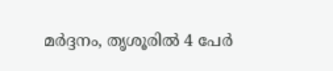മർദ്ദനം, തൃശൂരിൽ 4 പേർ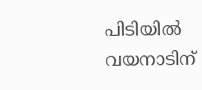പിടിയിൽ
വയനാടിന്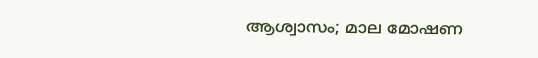ആശ്വാസം; മാല മോഷണ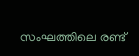സംഘത്തിലെ രണ്ട്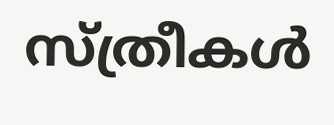സ്ത്രീകള്‍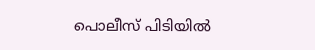പൊലീസ് പിടിയില്‍